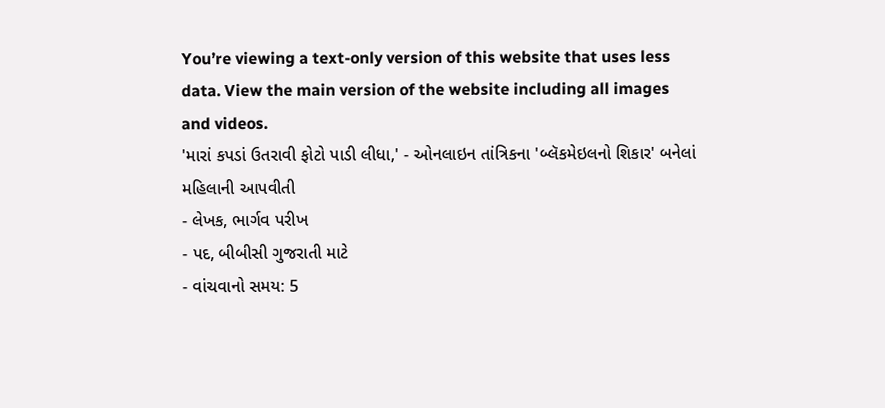You’re viewing a text-only version of this website that uses less data. View the main version of the website including all images and videos.
'મારાં કપડાં ઉતરાવી ફોટો પાડી લીધા,' - ઓનલાઇન તાંત્રિકના 'બ્લૅકમેઇલનો શિકાર' બનેલાં મહિલાની આપવીતી
- લેખક, ભાર્ગવ પરીખ
- પદ, બીબીસી ગુજરાતી માટે
- વાંચવાનો સમય: 5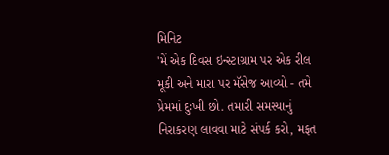મિનિટ
'મેં એક દિવસ ઇન્સ્ટાગ્રામ પર એક રીલ મૂકી અને મારા પર મૅસેજ આવ્યો - તમે પ્રેમમાં દુઃખી છો. તમારી સમસ્યાનું નિરાકરણ લાવવા માટે સંપર્ક કરો, મફત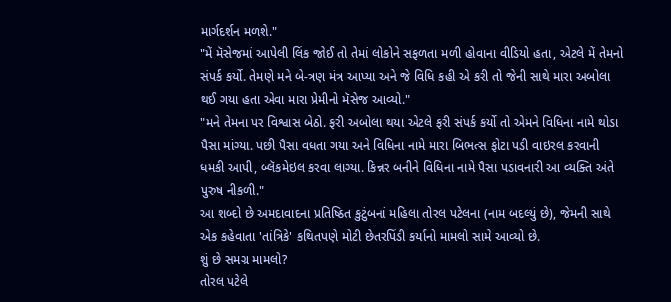માર્ગદર્શન મળશે."
"મેં મૅસેજમાં આપેલી લિંક જોઈ તો તેમાં લોકોને સફળતા મળી હોવાના વીડિયો હતા, એટલે મેં તેમનો સંપર્ક કર્યો. તેમણે મને બે-ત્રણ મંત્ર આપ્યા અને જે વિધિ કહી એ કરી તો જેની સાથે મારા અબોલા થઈ ગયા હતા એવા મારા પ્રેમીનો મૅસેજ આવ્યો."
"મને તેમના પર વિશ્વાસ બેઠો. ફરી અબોલા થયા એટલે ફરી સંપર્ક કર્યો તો એમને વિધિના નામે થોડા પૈસા માંગ્યા. પછી પૈસા વધતા ગયા અને વિધિના નામે મારા બિભત્સ ફોટા પડી વાઇરલ કરવાની ધમકી આપી, બ્લૅકમેઇલ કરવા લાગ્યા. કિન્નર બનીને વિધિના નામે પૈસા પડાવનારી આ વ્યક્તિ અંતે પુરુષ નીકળી."
આ શબ્દો છે અમદાવાદના પ્રતિષ્ઠિત કુટુંબનાં મહિલા તોરલ પટેલના (નામ બદલ્યું છે), જેમની સાથે એક કહેવાતા 'તાંત્રિકે' કથિતપણે મોટી છેતરપિંડી કર્યાનો મામલો સામે આવ્યો છે.
શું છે સમગ્ર મામલો?
તોરલ પટેલે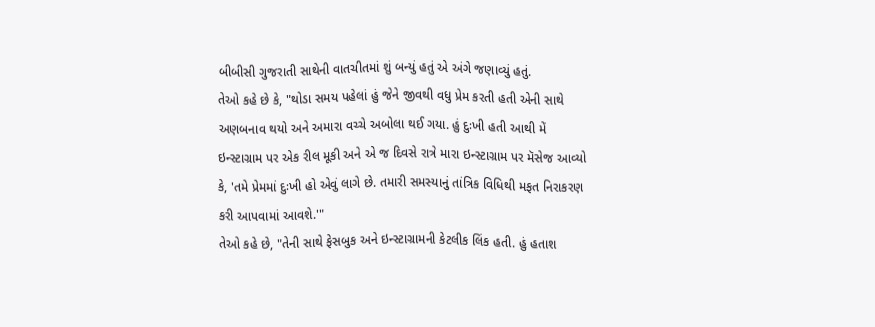બીબીસી ગુજરાતી સાથેની વાતચીતમાં શું બન્યું હતું એ અંગે જણાવ્યું હતું.
તેઓ કહે છે કે, "થોડા સમય પહેલાં હું જેને જીવથી વધુ પ્રેમ કરતી હતી એની સાથે અણબનાવ થયો અને અમારા વચ્ચે અબોલા થઈ ગયા. હું દુઃખી હતી આથી મેં ઇન્સ્ટાગ્રામ પર એક રીલ મૂકી અને એ જ દિવસે રાત્રે મારા ઇન્સ્ટાગ્રામ પર મૅસેજ આવ્યો કે, 'તમે પ્રેમમાં દુઃખી હો એવું લાગે છે. તમારી સમસ્યાનું તાંત્રિક વિધિથી મફત નિરાકરણ કરી આપવામાં આવશે.'"
તેઓ કહે છે, "તેની સાથે ફેસબુક અને ઇન્સ્ટાગ્રામની કેટલીક લિંક હતી. હું હતાશ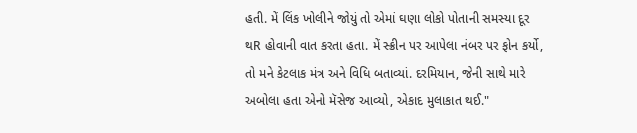હતી. મેં લિંક ખોલીને જોયું તો એમાં ઘણા લોકો પોતાની સમસ્યા દૂર થR હોવાની વાત કરતા હતા. મેં સ્ક્રીન પર આપેલા નંબર પર ફોન કર્યો, તો મને કેટલાક મંત્ર અને વિધિ બતાવ્યાં. દરમિયાન, જેની સાથે મારે અબોલા હતા એનો મૅસેજ આવ્યો, એકાદ મુલાકાત થઈ."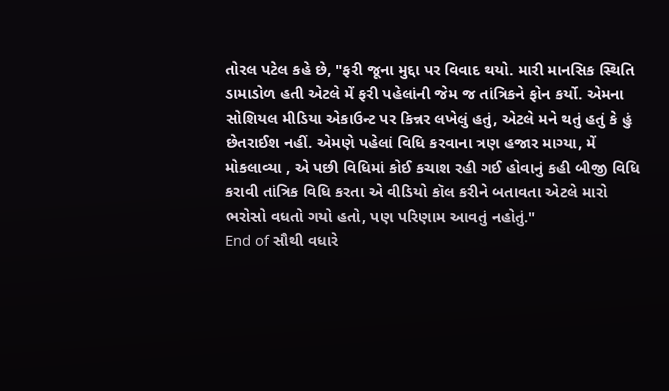તોરલ પટેલ કહે છે, "ફરી જૂના મુદ્દા પર વિવાદ થયો. મારી માનસિક સ્થિતિ ડામાડોળ હતી એટલે મેં ફરી પહેલાંની જેમ જ તાંત્રિકને ફોન કર્યો. એમના સોશિયલ મીડિયા એકાઉન્ટ પર કિન્નર લખેલું હતું, એટલે મને થતું હતું કે હું છેતરાઈશ નહીં. એમણે પહેલાં વિધિ કરવાના ત્રણ હજાર માગ્યા, મેં મોકલાવ્યા , એ પછી વિધિમાં કોઈ કચાશ રહી ગઈ હોવાનું કહી બીજી વિધિ કરાવી તાંત્રિક વિધિ કરતા એ વીડિયો કૉલ કરીને બતાવતા એટલે મારો ભરોસો વધતો ગયો હતો, પણ પરિણામ આવતું નહોતું."
End of સૌથી વધારે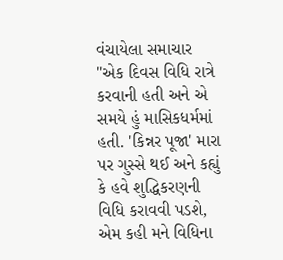વંચાયેલા સમાચાર
"એક દિવસ વિધિ રાત્રે કરવાની હતી અને એ સમયે હું માસિકધર્મમાં હતી. 'કિન્નર પૂજા' મારા પર ગુસ્સે થઈ અને કહ્યું કે હવે શુદ્ધિકરણની વિધિ કરાવવી પડશે, એમ કહી મને વિધિના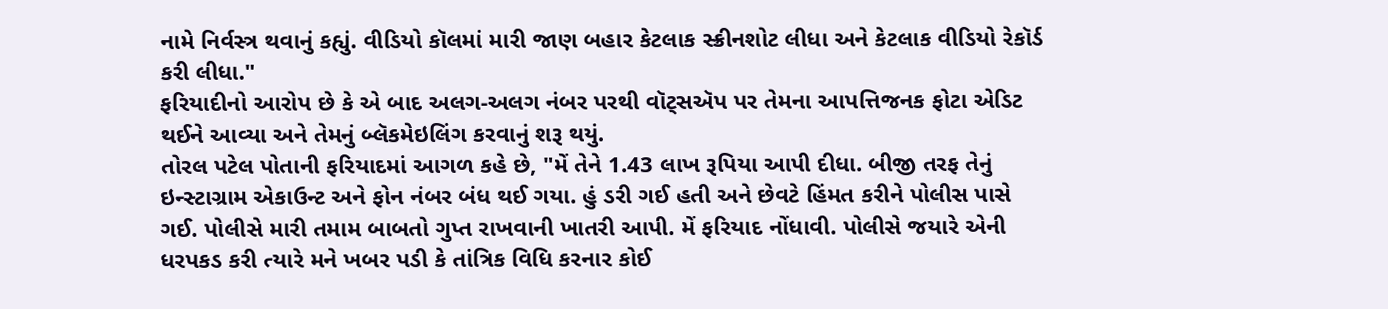નામે નિર્વસ્ત્ર થવાનું કહ્યું. વીડિયો કૉલમાં મારી જાણ બહાર કેટલાક સ્ક્રીનશોટ લીધા અને કેટલાક વીડિયો રેકૉર્ડ કરી લીધા."
ફરિયાદીનો આરોપ છે કે એ બાદ અલગ-અલગ નંબર પરથી વૉટ્સઍપ પર તેમના આપત્તિજનક ફોટા એડિટ થઈને આવ્યા અને તેમનું બ્લૅકમેઇલિંગ કરવાનું શરૂ થયું.
તોરલ પટેલ પોતાની ફરિયાદમાં આગળ કહે છે, "મેં તેને 1.43 લાખ રૂપિયા આપી દીધા. બીજી તરફ તેનું ઇન્સ્ટાગ્રામ એકાઉન્ટ અને ફોન નંબર બંધ થઈ ગયા. હું ડરી ગઈ હતી અને છેવટે હિંમત કરીને પોલીસ પાસે ગઈ. પોલીસે મારી તમામ બાબતો ગુપ્ત રાખવાની ખાતરી આપી. મેં ફરિયાદ નોંધાવી. પોલીસે જયારે એની ધરપકડ કરી ત્યારે મને ખબર પડી કે તાંત્રિક વિધિ કરનાર કોઈ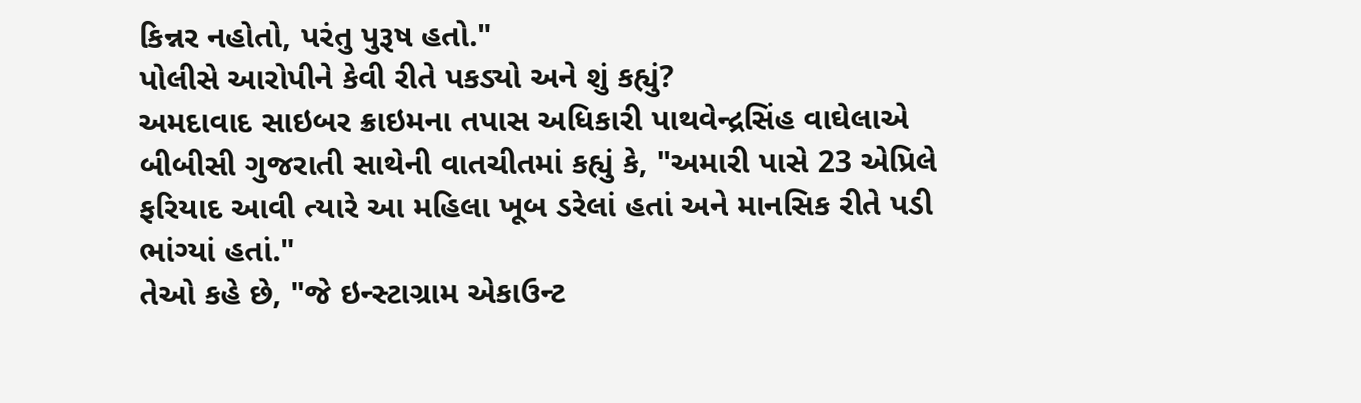કિન્નર નહોતો, પરંતુ પુરૂષ હતો."
પોલીસે આરોપીને કેવી રીતે પકડ્યો અને શું કહ્યું?
અમદાવાદ સાઇબર ક્રાઇમના તપાસ અધિકારી પાથવેન્દ્રસિંહ વાઘેલાએ બીબીસી ગુજરાતી સાથેની વાતચીતમાં કહ્યું કે, "અમારી પાસે 23 એપ્રિલે ફરિયાદ આવી ત્યારે આ મહિલા ખૂબ ડરેલાં હતાં અને માનસિક રીતે પડી ભાંગ્યાં હતાં."
તેઓ કહે છે, "જે ઇન્સ્ટાગ્રામ એકાઉન્ટ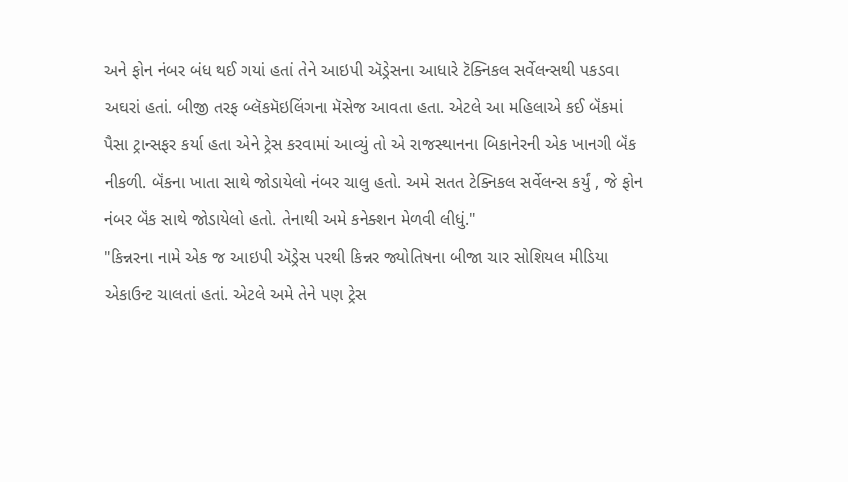અને ફોન નંબર બંધ થઈ ગયાં હતાં તેને આઇપી ઍડ્રેસના આધારે ટૅક્નિકલ સર્વેલન્સથી પકડવા અઘરાં હતાં. બીજી તરફ બ્લૅકમૅઇલિંગના મૅસેજ આવતા હતા. એટલે આ મહિલાએ કઈ બૅંકમાં પૈસા ટ્રાન્સફર કર્યા હતા એને ટ્રેસ કરવામાં આવ્યું તો એ રાજસ્થાનના બિકાનેરની એક ખાનગી બૅંક નીકળી. બૅંકના ખાતા સાથે જોડાયેલો નંબર ચાલુ હતો. અમે સતત ટેક્નિકલ સર્વેલન્સ કર્યું , જે ફોન નંબર બૅંક સાથે જોડાયેલો હતો. તેનાથી અમે કનેક્શન મેળવી લીધું."
"કિન્નરના નામે એક જ આઇપી ઍડ્રેસ પરથી કિન્નર જ્યોતિષના બીજા ચાર સોશિયલ મીડિયા એકાઉન્ટ ચાલતાં હતાં. એટલે અમે તેને પણ ટ્રેસ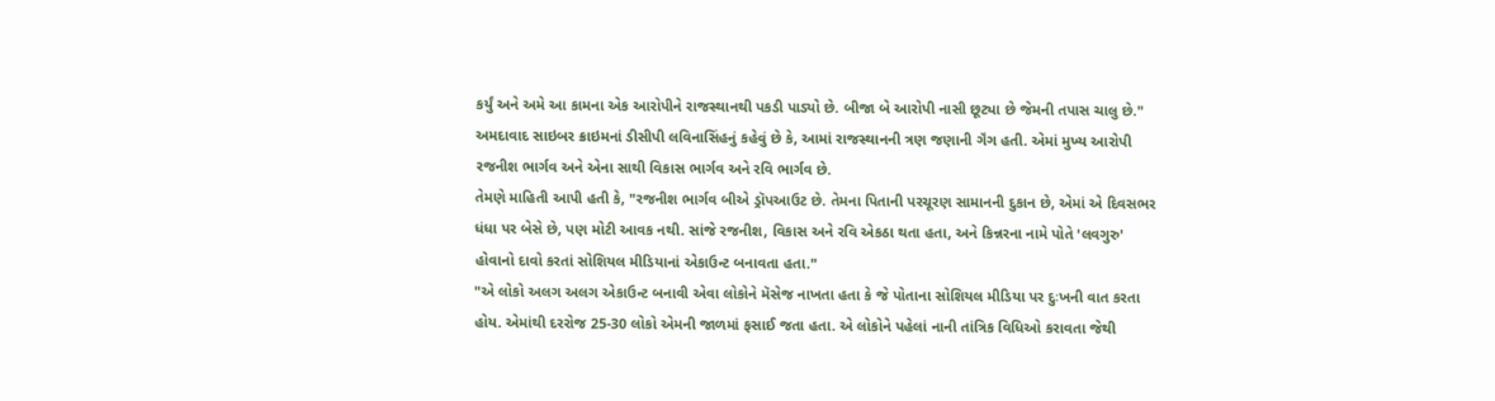કર્યું અને અમે આ કામના એક આરોપીને રાજસ્થાનથી પકડી પાડ્યો છે. બીજા બે આરોપી નાસી છૂટ્યા છે જેમની તપાસ ચાલુ છે."
અમદાવાદ સાઇબર ક્રાઇમનાં ડીસીપી લવિનાસિંહનું કહેવું છે કે, આમાં રાજસ્થાનની ત્રણ જણાની ગૅંગ હતી. એમાં મુખ્ય આરોપી રજનીશ ભાર્ગવ અને એના સાથી વિકાસ ભાર્ગવ અને રવિ ભાર્ગવ છે.
તેમણે માહિતી આપી હતી કે, "રજનીશ ભાર્ગવ બીએ ડ્રૉપઆઉટ છે. તેમના પિતાની પરચૂરણ સામાનની દુકાન છે, એમાં એ દિવસભર ધંધા પર બેસે છે, પણ મોટી આવક નથી. સાંજે રજનીશ, વિકાસ અને રવિ એકઠા થતા હતા, અને કિન્નરના નામે પોતે 'લવગુરુ' હોવાનો દાવો કરતાં સોશિયલ મીડિયાનાં એકાઉન્ટ બનાવતા હતા."
"એ લોકો અલગ અલગ એકાઉન્ટ બનાવી એવા લોકોને મૅસેજ નાખતા હતા કે જે પોતાના સોશિયલ મીડિયા પર દુઃખની વાત કરતા હોય. એમાંથી દરરોજ 25-30 લોકો એમની જાળમાં ફસાઈ જતા હતા. એ લોકોને પહેલાં નાની તાંત્રિક વિધિઓ કરાવતા જેથી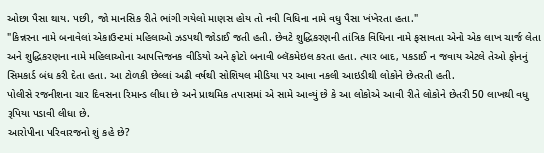ઓછા પૈસા થાય. પછી, જો માનસિક રીતે ભાંગી ગયેલો માણસ હોય તો નવી વિધિના નામે વધુ પૈસા ખંખેરતા હતા."
"કિન્નરના નામે બનાવેલાં એકાઉન્ટમાં મહિલાઓ ઝડપથી જોડાઈ જતી હતી. છેવટે શુદ્ધિકરણની તાંત્રિક વિધિના નામે ફસાવતા એનો એક લાખ ચાર્જ લેતા અને શુદ્ધિકરણના નામે મહિલાઓના આપત્તિજનક વીડિયો અને ફોટો બનાવી બ્લૅકમેઇલ કરતા હતા. ત્યાર બાદ, પકડાઈ ન જવાય એટલે તેઓ ફોનનું સિમકાર્ડ બંધ કરી દેતા હતા. આ ટોળકી છેલ્લાં અઢી વર્ષથી સોશિયલ મીડિયા પર આવા નકલી આઇડીથી લોકોને છેતરતી હતી.
પોલીસે રજનીશના ચાર દિવસના રિમાન્ડ લીધા છે અને પ્રાથમિક તપાસમાં એ સામે આવ્યું છે કે આ લોકોએ આવી રીતે લોકોને છેતરી 50 લાખથી વધુ રૂપિયા પડાવી લીધા છે.
આરોપીના પરિવારજનો શું કહે છે?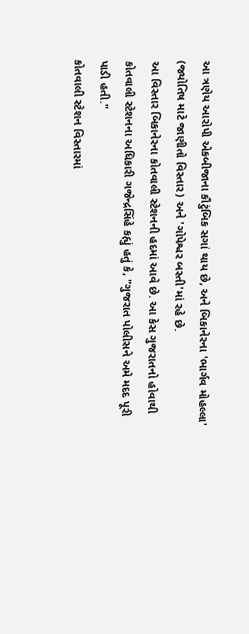આ ત્રણેય આરોપી એકબીજાના કૌટુંબિક સગાં થાય છે, અને બિકાનેરના 'ભાર્ગવ મોહલ્લા' (જ્યોતિષ માટે જાણીતો વિસ્તાર) અને 'ગોપેશ્વર બસ્તી'માં રહે છે.
આ વિસ્તાર બિકાનેરના કોતવાલી સ્ટેશનની હદમાં આવે છે. આ કેસ ગુજરાતનો હોવાથી કોતવાલી સ્ટેશનના અધિકારી ગજેન્દ્રસિંહે કહ્યું હતું કે, "ગુજરાત પોલીસને અમે મદદ પૂરી પાડી હતી."
કોતવાલી સ્ટેશન વિસ્તારમાં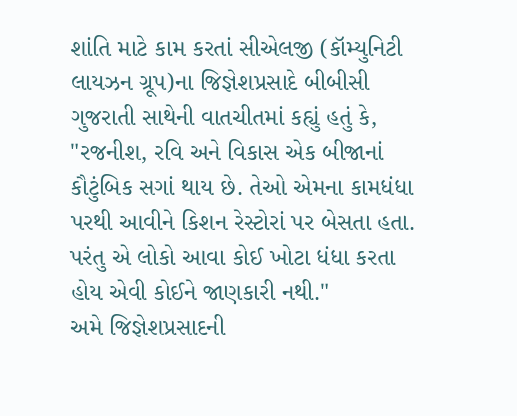શાંતિ માટે કામ કરતાં સીએલજી (કૉમ્યુનિટી લાયઝન ગ્રૂપ)ના જિજ્ઞેશપ્રસાદે બીબીસી ગુજરાતી સાથેની વાતચીતમાં કહ્યું હતું કે, "રજનીશ, રવિ અને વિકાસ એક બીજાનાં કૌટુંબિક સગાં થાય છે. તેઓ એમના કામધંધા પરથી આવીને કિશન રેસ્ટોરાં પર બેસતા હતા. પરંતુ એ લોકો આવા કોઈ ખોટા ધંધા કરતા હોય એવી કોઈને જાણકારી નથી."
અમે જિજ્ઞેશપ્રસાદની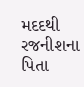મદદથી રજનીશના પિતા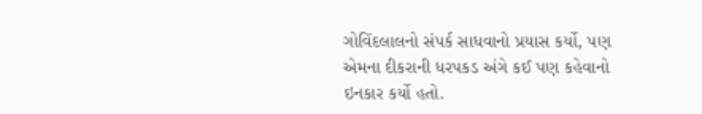ગોવિંદલાલનો સંપર્ક સાધવાનો પ્રયાસ કર્યો, પણ એમના દીકરાની ધરપકડ અંગે કઈ પણ કહેવાનો ઇનકાર કર્યો હતો.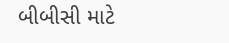બીબીસી માટે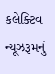કલેક્ટિવ ન્યૂઝરૂમનું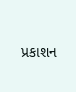પ્રકાશન